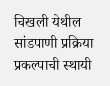चिखली येथील सांडपाणी प्रक्रिया प्रकल्पाची स्थायी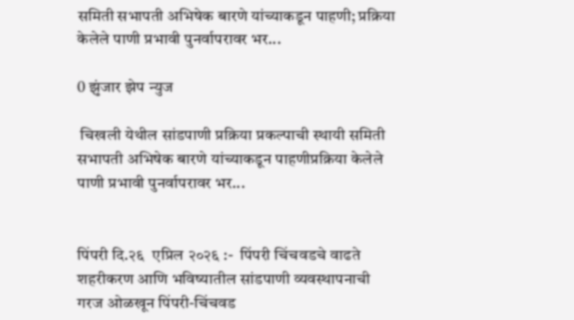समिती सभापती अभिषेक बारणे यांच्याकडून पाहणी; प्रक्रिया केलेले पाणी प्रभावी पुनर्वापरावर भर...

0 झुंजार झेप न्युज

 चिखली येथील सांडपाणी प्रक्रिया प्रकल्पाची स्थायी समिती सभापती अभिषेक बारणे यांच्याकडून पाहणीप्रक्रिया केलेले पाणी प्रभावी पुनर्वापरावर भर...


पिंपरी दि.२६  एप्रिल २०२६ :-  पिंपरी चिंचवडचे वाढते शहरीकरण आणि भविष्यातील सांडपाणी व्यवस्थापनाची गरज ओळखून पिंपरी-चिंचवड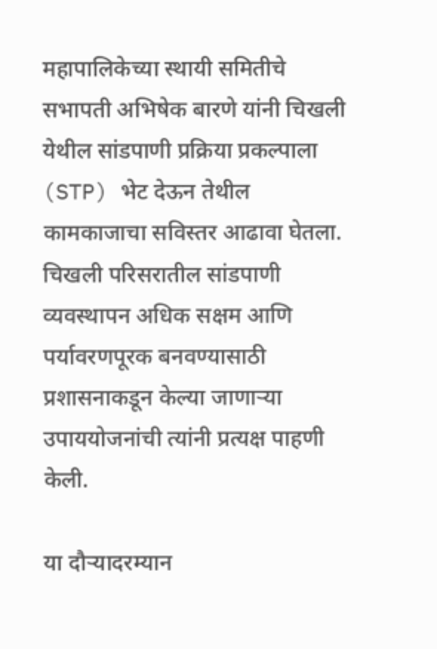महापालिकेच्या स्थायी समितीचे सभापती अभिषेक बारणे यांनी चिखली येथील सांडपाणी प्रक्रिया प्रकल्पाला (STP) भेट देऊन तेथील कामकाजाचा सविस्तर आढावा घेतला. चिखली परिसरातील सांडपाणी व्यवस्थापन अधिक सक्षम आणि पर्यावरणपूरक बनवण्यासाठी प्रशासनाकडून केल्या जाणाऱ्या उपाययोजनांची त्यांनी प्रत्यक्ष पाहणी केली.

या दौऱ्यादरम्यान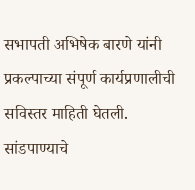सभापती अभिषेक बारणे यांनी प्रकल्पाच्या संपूर्ण कार्यप्रणालीची सविस्तर माहिती घेतली. सांडपाण्याचे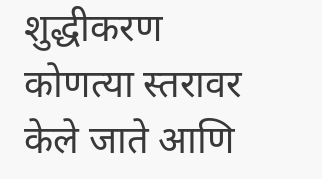शुद्धीकरण कोणत्या स्तरावर केले जाते आणि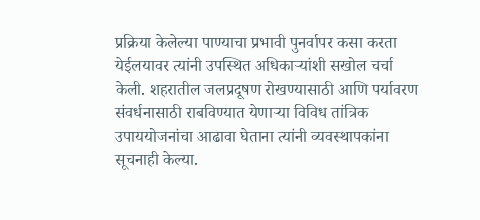प्रक्रिया केलेल्या पाण्याचा प्रभावी पुनर्वापर कसा करता येईलयावर त्यांनी उपस्थित अधिकाऱ्यांशी सखोल चर्चा केली. शहरातील जलप्रदूषण रोखण्यासाठी आणि पर्यावरण संवर्धनासाठी राबविण्यात येणाऱ्या विविध तांत्रिक उपाययोजनांचा आढावा घेताना त्यांनी व्यवस्थापकांना सूचनाही केल्या.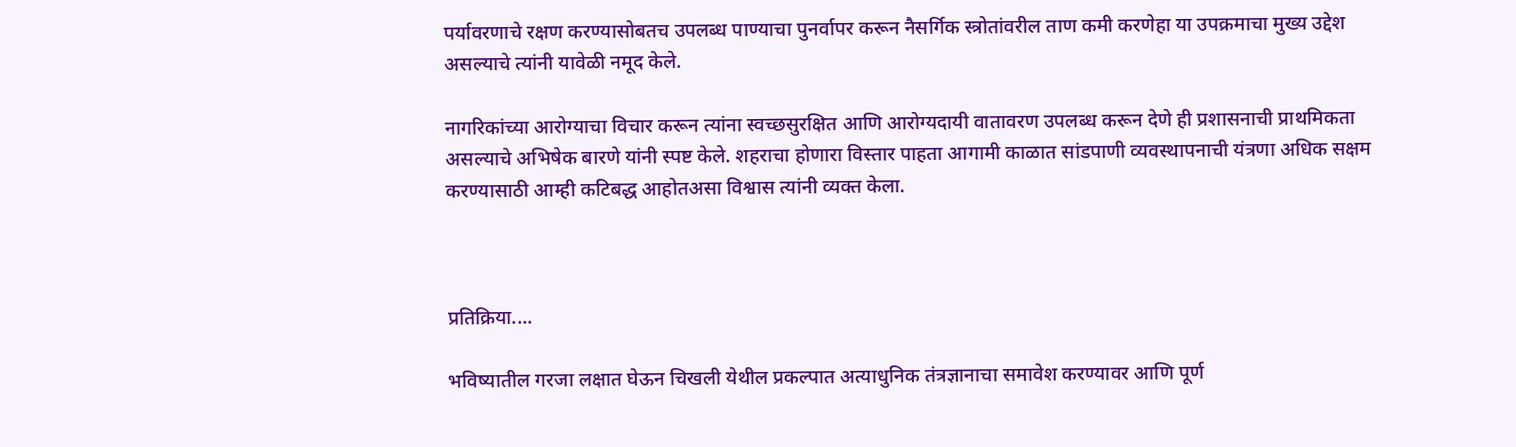पर्यावरणाचे रक्षण करण्यासोबतच उपलब्ध पाण्याचा पुनर्वापर करून नैसर्गिक स्त्रोतांवरील ताण कमी करणेहा या उपक्रमाचा मुख्य उद्देश असल्याचे त्यांनी यावेळी नमूद केले.

नागरिकांच्या आरोग्याचा विचार करून त्यांना स्वच्छसुरक्षित आणि आरोग्यदायी वातावरण उपलब्ध करून देणे ही प्रशासनाची प्राथमिकता असल्याचे अभिषेक बारणे यांनी स्पष्ट केले. शहराचा होणारा विस्तार पाहता आगामी काळात सांडपाणी व्यवस्थापनाची यंत्रणा अधिक सक्षम करण्यासाठी आम्ही कटिबद्ध आहोतअसा विश्वास त्यांनी व्यक्त केला.



प्रतिक्रिया....

भविष्यातील गरजा लक्षात घेऊन चिखली येथील प्रकल्पात अत्याधुनिक तंत्रज्ञानाचा समावेश करण्यावर आणि पूर्ण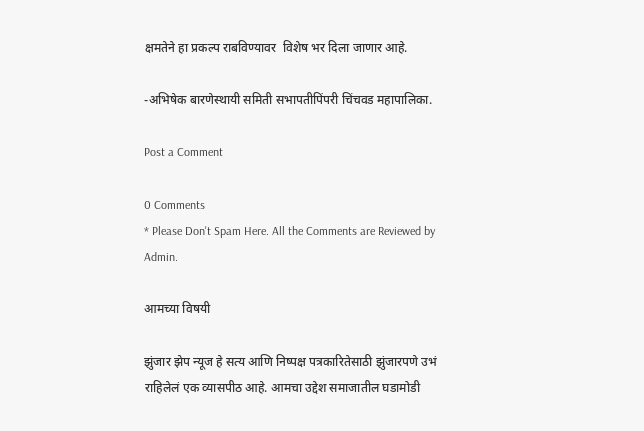क्षमतेने हा प्रकल्प राबविण्यावर  विशेष भर दिला जाणार आहे.

-अभिषेक बारणेस्थायी समिती सभापतीपिंपरी चिंचवड महापालिका.

Post a Comment

0 Comments
* Please Don't Spam Here. All the Comments are Reviewed by Admin.

आमच्या विषयी

झुंजार झेप न्यूज हे सत्य आणि निष्पक्ष पत्रकारितेसाठी झुंजारपणे उभं राहिलेलं एक व्यासपीठ आहे. आमचा उद्देश समाजातील घडामोडी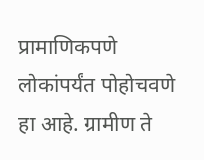प्रामाणिकपणे लोकांपर्यंत पोहोचवणे हा आहे. ग्रामीण ते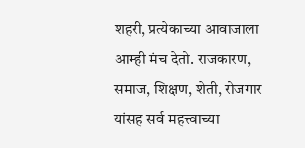शहरी, प्रत्येकाच्या आवाजाला आम्ही मंच देतो. राजकारण, समाज, शिक्षण, शेती, रोजगार यांसह सर्व महत्त्वाच्या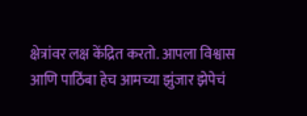क्षेत्रांवर लक्ष केंद्रित करतो. आपला विश्वास आणि पाठिंबा हेच आमच्या झुंजार झेपेचं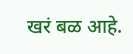खरं बळ आहे.